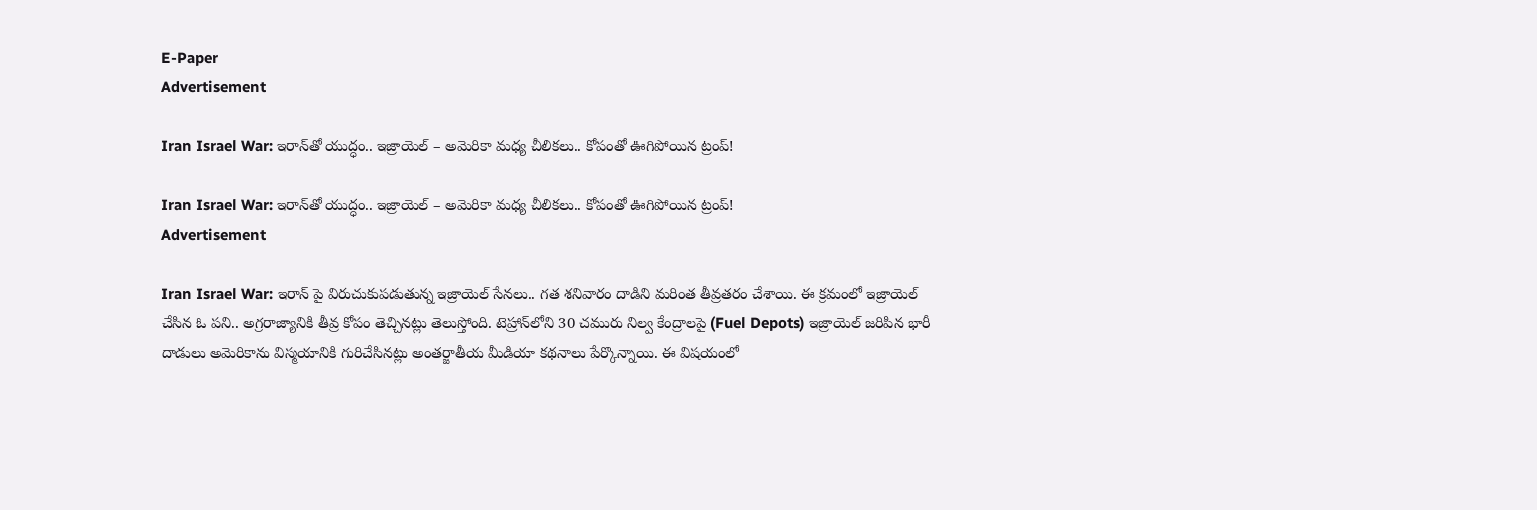E-Paper
Advertisement

Iran Israel War: ఇరాన్‌తో యుద్ధం.. ఇజ్రాయెల్ – అమెరికా మధ్య చీలికలు.. కోపంతో ఊగిపోయిన ట్రంప్!

Iran Israel War: ఇరాన్‌తో యుద్ధం.. ఇజ్రాయెల్ – అమెరికా మధ్య చీలికలు.. కోపంతో ఊగిపోయిన ట్రంప్!
Advertisement

Iran Israel War: ఇరాన్ పై విరుచుకుపడుతున్న ఇజ్రాయెల్ సేనలు.. గత శనివారం దాడిని మరింత తీవ్రతరం చేశాయి. ఈ క్రమంలో ఇజ్రాయెల్ చేసిన ఓ పని.. అగ్రరాజ్యానికి తీవ్ర కోపం తెచ్చినట్లు తెలుస్తోంది. టెహ్రాన్‌లోని 30 చమురు నిల్వ కేంద్రాలపై (Fuel Depots) ఇజ్రాయెల్ జరిపిన భారీ దాడులు అమెరికాను విస్మయానికి గురిచేసినట్లు అంతర్జాతీయ మీడియా కథనాలు పేర్కొన్నాయి. ఈ విషయంలో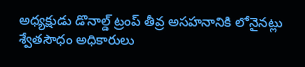అధ్యక్షుడు డొనాల్డ్ ట్రంప్ తీవ్ర అసహనానికి లోనైనట్లు శ్వేతసౌధం అధికారులు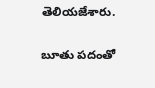తెలియజేశారు.

బూతు పదంతో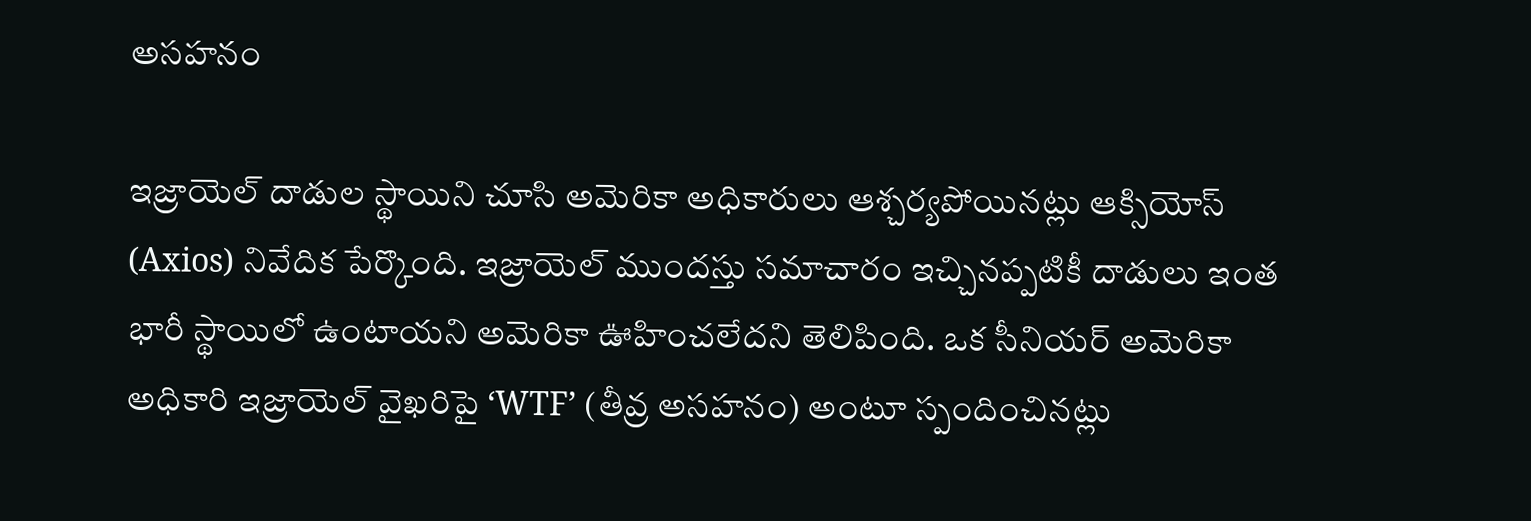అసహనం

ఇజ్రాయెల్ దాడుల స్థాయిని చూసి అమెరికా అధికారులు ఆశ్చర్యపోయినట్లు ఆక్సియోస్ (Axios) నివేదిక పేర్కొంది. ఇజ్రాయెల్ ముందస్తు సమాచారం ఇచ్చినప్పటికీ దాడులు ఇంత భారీ స్థాయిలో ఉంటాయని అమెరికా ఊహించలేదని తెలిపింది. ఒక సీనియర్ అమెరికా అధికారి ఇజ్రాయెల్ వైఖరిపై ‘WTF’ (తీవ్ర అసహనం) అంటూ స్పందించినట్లు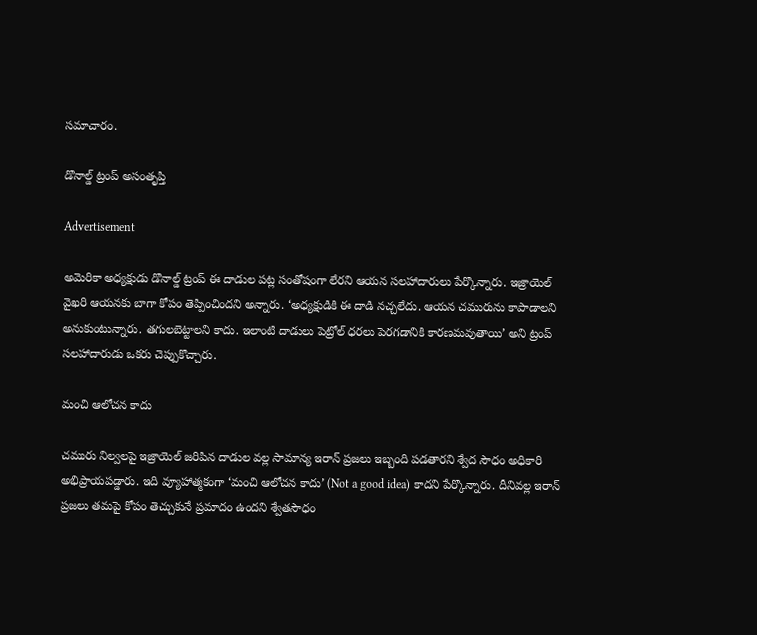సమాచారం.

డొనాల్డ్ ట్రంప్ అసంతృప్తి

Advertisement

అమెరికా అధ్యక్షుడు డొనాల్డ్ ట్రంప్ ఈ దాడుల పట్ల సంతోషంగా లేరని ఆయన సలహాదారులు పేర్కొన్నారు. ఇజ్రాయెల్ వైఖరి ఆయనకు బాగా కోపం తెప్పించిందని అన్నారు. ‘అధ్యక్షుడికి ఈ దాడి నచ్చలేదు. ఆయన చమురును కాపాడాలని అనుకుంటున్నారు. తగులబెట్టాలని కాదు. ఇలాంటి దాడులు పెట్రోల్ ధరలు పెరగడానికి కారణమవుతాయి’ అని ట్రంప్ సలహాదారుడు ఒకరు చెప్పుకొచ్చారు.

మంచి ఆలోచన కాదు

చమురు నిల్వలపై ఇజ్రాయెల్ జరిపిన దాడుల వల్ల సామాన్య ఇరాన్ ప్రజలు ఇబ్బంది పడతారని శ్వేద సౌధం అధికారి అభిప్రాయపడ్డారు. ఇది వ్యూహాత్మకంగా ‘మంచి ఆలోచన కాదు’ (Not a good idea) కాదని పేర్కొన్నారు. దీనివల్ల ఇరాన్ ప్రజలు తమపై కోపం తెచ్చుకునే ప్రమాదం ఉందని శ్వేతసౌధం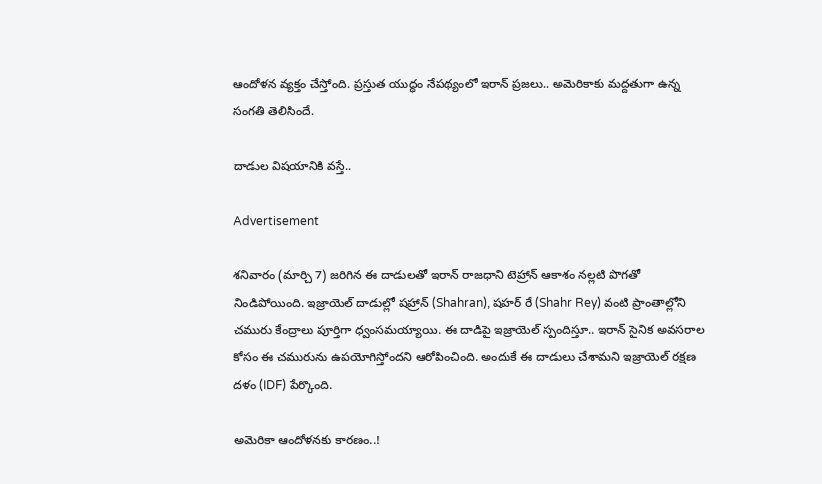ఆందోళన వ్యక్తం చేస్తోంది. ప్రస్తుత యుద్ధం నేపథ్యంలో ఇరాన్ ప్రజలు.. అమెరికాకు మద్దతుగా ఉన్న సంగతి తెలిసిందే.

దాడుల విషయానికి వస్తే..

Advertisement

శనివారం (మార్చి 7) జరిగిన ఈ దాడులతో ఇరాన్ రాజధాని టెహ్రాన్ ఆకాశం నల్లటి పొగతో నిండిపోయింది. ఇజ్రాయెల్ దాడుల్లో షహ్రాన్ (Shahran), షహర్ రే (Shahr Rey) వంటి ప్రాంతాల్లోని చమురు కేంద్రాలు పూర్తిగా ధ్వంసమయ్యాయి. ఈ దాడిపై ఇజ్రాయెల్ స్పందిస్తూ.. ఇరాన్ సైనిక అవసరాల కోసం ఈ చమురును ఉపయోగిస్తోందని ఆరోపించింది. అందుకే ఈ దాడులు చేశామని ఇజ్రాయెల్ రక్షణ దళం (IDF) పేర్కొంది.

అమెరికా ఆందోళనకు కారణం..!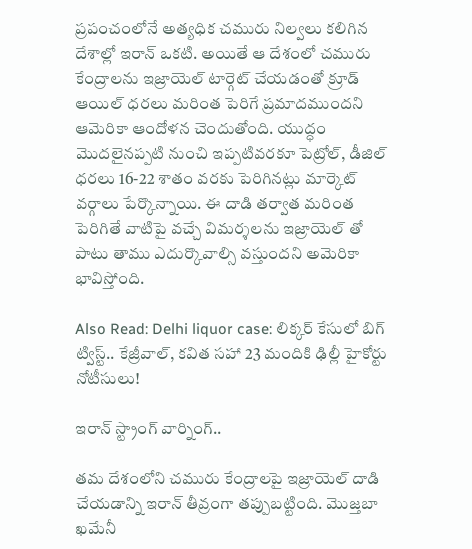ప్రపంచంలోనే అత్యధిక చమురు నిల్వలు కలిగిన దేశాల్లో ఇరాన్ ఒకటి. అయితే ఆ దేశంలో చమురు కేంద్రాలను ఇజ్రాయెల్ టార్గెట్ చేయడంతో క్రూడ్ ఆయిల్ ధరలు మరింత పెరిగే ప్రమాదముందని ఆమెరికా ఆందోళన చెందుతోంది. యుద్ధం మెుదలైనప్పటి నుంచి ఇప్పటివరకూ పెట్రోల్, డీజిల్ ధరలు 16-22 శాతం వరకు పెరిగినట్లు మార్కెట్ వర్గాలు పేర్కొన్నాయి. ఈ దాడి తర్వాత మరింత పెరిగితే వాటిపై వచ్చే విమర్శలను ఇజ్రాయెల్ తో పాటు తాము ఎదుర్కొవాల్సి వస్తుందని అమెరికా భావిస్తోంది.

Also Read: Delhi liquor case: లిక్కర్ కేసులో బిగ్ ట్విస్ట్.. కేజ్రీవాల్, కవిత సహా 23 మందికి ఢిల్లీ హైకోర్టు నోటీసులు!

ఇరాన్ స్ట్రాంగ్ వార్నింగ్..

తమ దేశంలోని చమురు కేంద్రాలపై ఇజ్రాయెల్ దాడి చేయడాన్ని ఇరాన్ తీవ్రంగా తప్పుబట్టింది. మొజ్తబా ఖమేనీ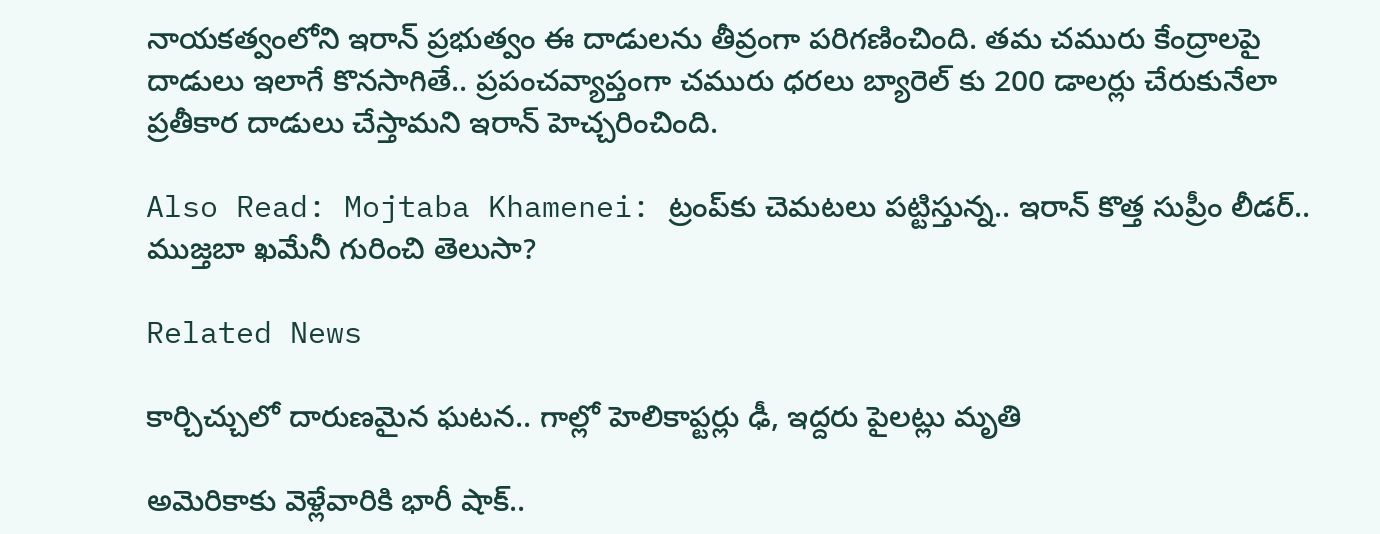నాయకత్వంలోని ఇరాన్ ప్రభుత్వం ఈ దాడులను తీవ్రంగా పరిగణించింది. తమ చమురు కేంద్రాలపై దాడులు ఇలాగే కొనసాగితే.. ప్రపంచవ్యాప్తంగా చమురు ధరలు బ్యారెల్ కు 200 డాలర్లు చేరుకునేలా ప్రతీకార దాడులు చేస్తామని ఇరాన్ హెచ్చరించింది.

Also Read: Mojtaba Khamenei: ట్రంప్‌కు చెమటలు పట్టిస్తున్న.. ఇరాన్ కొత్త సుప్రీం లీడర్.. ముజ్తబా ఖమేనీ గురించి తెలుసా?

Related News

కార్చిచ్చులో దారుణమైన ఘటన.. గాల్లో హెలికాప్టర్లు ఢీ, ఇద్దరు పైలట్లు మృతి

అమెరికాకు వెళ్లేవారికి భారీ షాక్..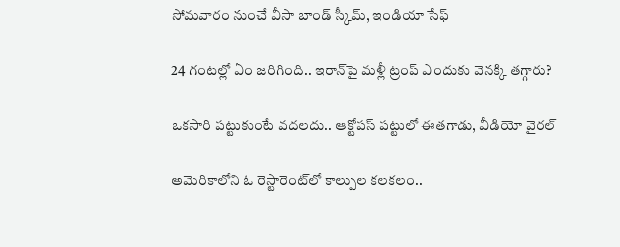సోమవారం నుంచే వీసా బాండ్ స్కీమ్, ఇండియా సేఫ్

24 గంటల్లో ఏం జరిగింది.. ఇరాన్‌పై మళ్లీ ట్రంప్ ఎందుకు వెనక్కి తగ్గారు?

ఒకసారి పట్టుకుంటే వదలదు.. ఆక్టోపస్ పట్టులో ఈతగాడు, వీడియో వైరల్

అమెరికాలోని ఓ రెస్టారెంట్‌లో కాల్పుల కలకలం..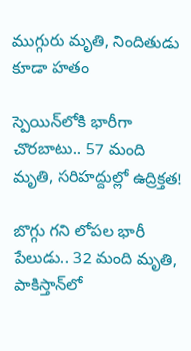ముగ్గురు మృతి, నిందితుడు కూడా హతం

స్పెయిన్‌లోకి భారీగా చొరబాటు.. 57 మంది మృతి, సరిహద్దుల్లో ఉద్రిక్తత!

బొగ్గు గని లోపల భారీ పేలుడు.. 32 మంది మృతి, పాకిస్తాన్‌లో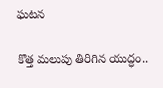ఘటన

కొత్త మలుపు తిరిగిన యుద్ధం..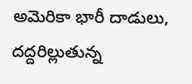అమెరికా భారీ దాడులు, దద్దరిల్లుతున్న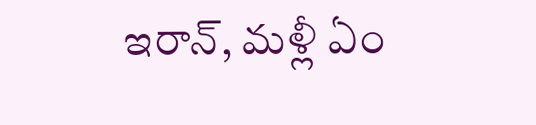ఇరాన్‌, మళ్లీ ఏం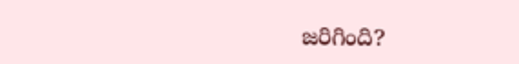జరిగింది?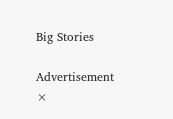Big Stories

Advertisement
×